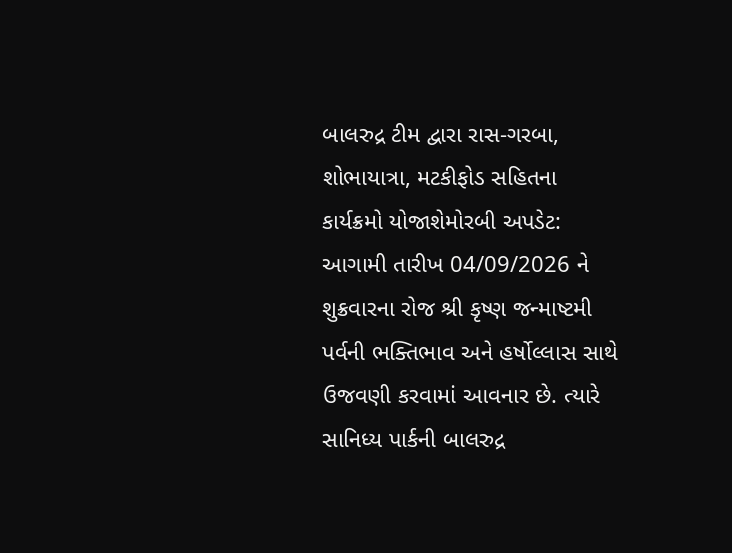બાલરુદ્ર ટીમ દ્વારા રાસ-ગરબા, શોભાયાત્રા, મટકીફોડ સહિતના કાર્યક્રમો યોજાશેમોરબી અપડેટ: આગામી તારીખ 04/09/2026 ને શુક્રવારના રોજ શ્રી કૃષ્ણ જન્માષ્ટમી પર્વની ભક્તિભાવ અને હર્ષોલ્લાસ સાથે ઉજવણી કરવામાં આવનાર છે. ત્યારે સાનિધ્ય પાર્કની બાલરુદ્ર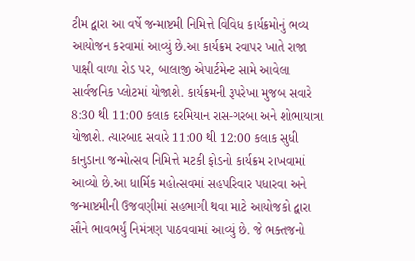ટીમ દ્વારા આ વર્ષે જન્માષ્ટમી નિમિત્તે વિવિધ કાર્યક્રમોનું ભવ્ય આયોજન કરવામાં આવ્યું છે.આ કાર્યક્રમ રવાપર ખાતે રાજા પાક્ષી વાળા રોડ પર, બાલાજી એપાર્ટમેન્ટ સામે આવેલા સાર્વજનિક પ્લોટમાં યોજાશે. કાર્યક્રમની રૂપરેખા મુજબ સવારે 8:30 થી 11:00 કલાક દરમિયાન રાસ-ગરબા અને શોભાયાત્રા યોજાશે. ત્યારબાદ સવારે 11:00 થી 12:00 કલાક સુધી કાનુડાના જન્મોત્સવ નિમિત્તે મટકી ફોડનો કાર્યક્રમ રાખવામાં આવ્યો છે.આ ધાર્મિક મહોત્સવમાં સહપરિવાર પધારવા અને જન્માષ્ટમીની ઉજવણીમાં સહભાગી થવા માટે આયોજકો દ્વારા સૌને ભાવભર્યું નિમંત્રણ પાઠવવામાં આવ્યું છે. જે ભક્તજનો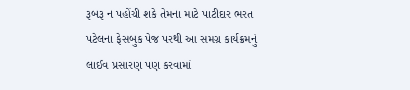રૂબરૂ ન પહોંચી શકે તેમના માટે પાટીદાર ભરત પટેલના ફેસબુક પેજ પરથી આ સમગ્ર કાર્યક્રમનું લાઈવ પ્રસારણ પણ કરવામાં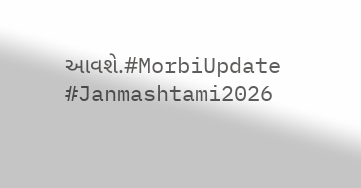આવશે.#MorbiUpdate #Janmashtami2026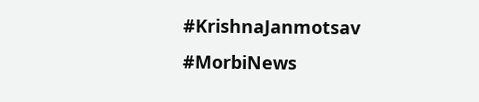#KrishnaJanmotsav #MorbiNews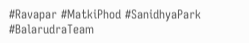#Ravapar #MatkiPhod #SanidhyaPark #BalarudraTeam